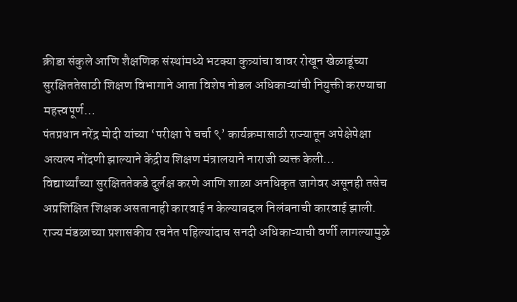क्रीडा संकुले आणि शैक्षणिक संस्थांमध्ये भटक्या कुत्र्यांचा वावर रोखून खेळाडूंच्या सुरक्षिततेसाठी शिक्षण विभागाने आता विशेष नोडल अधिकाऱ्यांची नियुक्ती करण्याचा महत्त्वपूर्ण…
पंतप्रधान नरेंद्र मोदी यांच्या ‘परीक्षा पे चर्चा ९’ कार्यक्रमासाठी राज्यातून अपेक्षेपेक्षा अत्यल्प नोंदणी झाल्याने केंद्रीय शिक्षण मंत्रालयाने नाराजी व्यक्त केली…
विद्यार्थ्यांच्या सुरक्षिततेकडे दुर्लक्ष करणे आणि शाळा अनधिकृत जागेवर असूनही तसेच अप्रशिक्षित शिक्षक असतानाही कारवाई न केल्याबद्दल निलंबनाची कारवाई झाली.
राज्य मंडळाच्या प्रशासकीय रचनेत पहिल्यांदाच सनदी अधिकाऱ्याची वर्णी लागल्यामुळे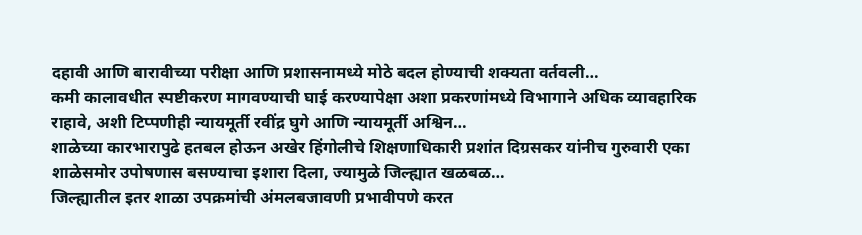दहावी आणि बारावीच्या परीक्षा आणि प्रशासनामध्ये मोठे बदल होण्याची शक्यता वर्तवली…
कमी कालावधीत स्पष्टीकरण मागवण्याची घाई करण्यापेक्षा अशा प्रकरणांमध्ये विभागाने अधिक व्यावहारिक राहावे, अशी टिप्पणीही न्यायमूर्ती रवींद्र घुगे आणि न्यायमूर्ती अश्विन…
शाळेच्या कारभारापुढे हतबल होऊन अखेर हिंगोलीचे शिक्षणाधिकारी प्रशांत दिग्रसकर यांनीच गुरुवारी एका शाळेसमोर उपोषणास बसण्याचा इशारा दिला, ज्यामुळे जिल्ह्यात खळबळ…
जिल्ह्यातील इतर शाळा उपक्रमांची अंमलबजावणी प्रभावीपणे करत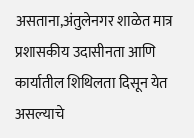असताना,अंतुलेनगर शाळेत मात्र प्रशासकीय उदासीनता आणि कार्यातील शिथिलता दिसून येत असल्याचे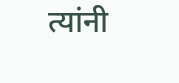त्यांनी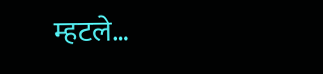म्हटले…